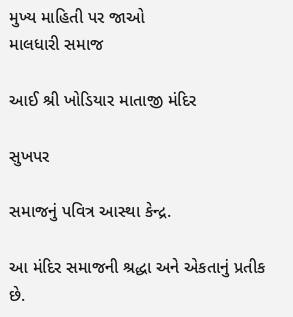મુખ્ય માહિતી પર જાઓ
માલધારી સમાજ

આઈ શ્રી ખોડિયાર માતાજી મંદિર

સુખપર

સમાજનું પવિત્ર આસ્થા કેન્દ્ર.

આ મંદિર સમાજની શ્રદ્ધા અને એકતાનું પ્રતીક છે.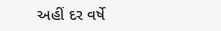અહીં દર વર્ષે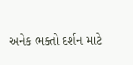અનેક ભક્તો દર્શન માટે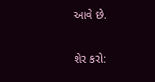આવે છે.

શેર કરો: